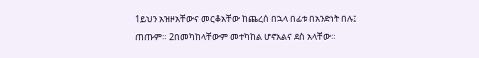1ይህን አዝዞአቸውና መርቆአቸው ከጨረሰ በኋላ በፊቱ በአንድነት በሉ፤ ጠጡም። 2በመካከላቸውም መተካከል ሆኖአልና ደስ አላቸው።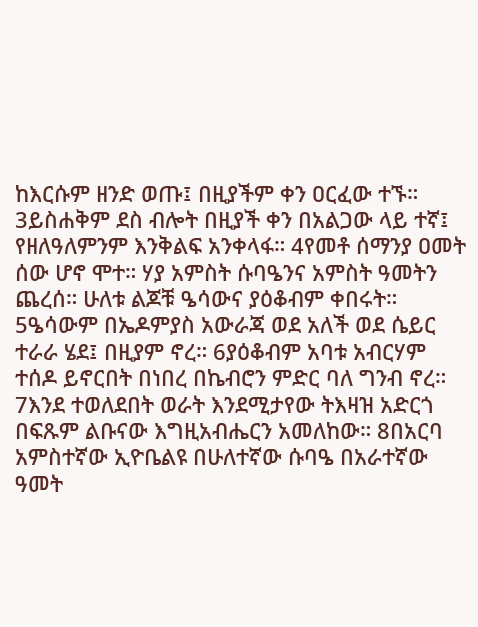ከእርሱም ዘንድ ወጡ፤ በዚያችም ቀን ዐርፈው ተኙ። 3ይስሐቅም ደስ ብሎት በዚያች ቀን በአልጋው ላይ ተኛ፤ የዘለዓለምንም እንቅልፍ አንቀላፋ። 4የመቶ ሰማንያ ዐመት ሰው ሆኖ ሞተ። ሃያ አምስት ሱባዔንና አምስት ዓመትን ጨረሰ። ሁለቱ ልጆቹ ዔሳውና ያዕቆብም ቀበሩት። 5ዔሳውም በኤዶምያስ አውራጃ ወደ አለች ወደ ሴይር ተራራ ሄደ፤ በዚያም ኖረ። 6ያዕቆብም አባቱ አብርሃም ተሰዶ ይኖርበት በነበረ በኬብሮን ምድር ባለ ግንብ ኖረ። 7እንደ ተወለደበት ወራት እንደሚታየው ትእዛዝ አድርጎ በፍጹም ልቡናው እግዚአብሔርን አመለከው። 8በአርባ አምስተኛው ኢዮቤልዩ በሁለተኛው ሱባዔ በአራተኛው ዓመት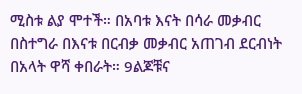ሚስቱ ልያ ሞተች። በአባቱ እናት በሳራ መቃብር በስተግራ በእናቱ በርብቃ መቃብር አጠገብ ደርብነት በአላት ዋሻ ቀበራት። 9ልጆቹና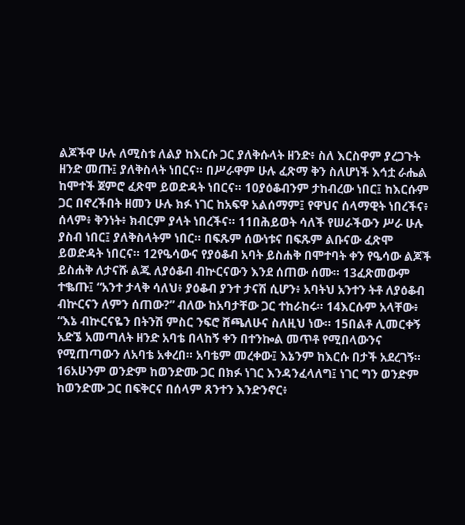ልጆችዋ ሁሉ ለሚስቱ ለልያ ከእርሱ ጋር ያለቅሱላት ዘንድ፥ ስለ እርስዋም ያረጋጉት ዘንድ መጡ፤ ያለቅስላት ነበርና። በሥራዋም ሁሉ ፈጽማ ቅን ስለሆነች እኅቷ ራሔል ከሞተች ጀምሮ ፈጽሞ ይወድዳት ነበርና። 10ያዕቆብንም ታከብረው ነበር፤ ከእርሱም ጋር በኖረችበት ዘመን ሁሉ ክፉ ነገር ከአፍዋ አልሰማም፤ የዋህና ሰላማዊት ነበረችና፥ ሰላም፥ ቅንነት፥ ክብርም ያላት ነበረችና። 11በሕይወት ሳለች የሠራችውን ሥራ ሁሉ ያስብ ነበር፤ ያለቅስላትም ነበር። በፍጹም ሰውነቱና በፍጹም ልቡናው ፈጽሞ ይወድዳት ነበርና። 12የዔሳውና የያዕቆብ አባት ይስሐቅ በሞተባት ቀን የዔሳው ልጆች ይስሐቅ ለታናሹ ልጁ ለያዕቆብ ብኵርናውን እንደ ሰጠው ሰሙ። 13ፈጽመውም ተቈጡ፤ “አንተ ታላቅ ሳለህ፥ ያዕቆብ ያንተ ታናሽ ሲሆን፥ አባትህ አንተን ትቶ ለያዕቆብ ብኵርናን ለምን ሰጠው?” ብለው ከአባታቸው ጋር ተከራከሩ። 14እርሱም አላቸው፥ “እኔ ብኵርናዬን በትንሽ ምስር ንፍሮ ሸጫለሁና ስለዚህ ነው። 15በልቶ ሊመርቀኝ አድኜ አመጣለት ዘንድ አባቴ በላከኝ ቀን በተንኰል መጥቶ የሚበላውንና የሚጠጣውን ለአባቴ አቀረበ። አባቴም መረቀው፤ እኔንም ከእርሱ በታች አደረገኝ። 16አሁንም ወንድም ከወንድሙ ጋር በክፉ ነገር እንዳንፈላለግ፤ ነገር ግን ወንድም ከወንድሙ ጋር በፍቅርና በሰላም ጸንተን እንድንኖር፥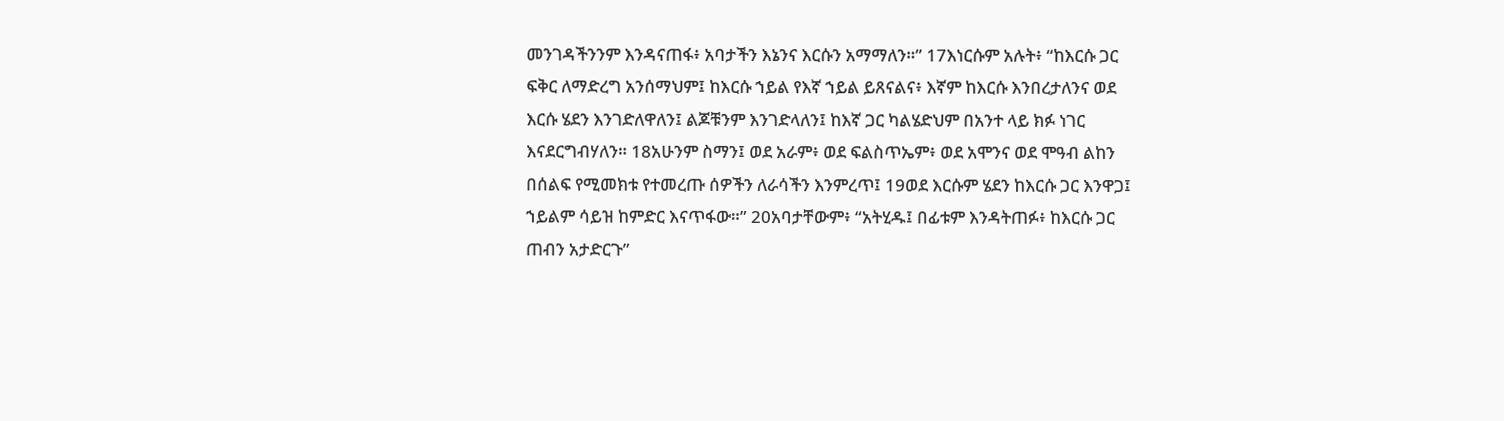መንገዳችንንም እንዳናጠፋ፥ አባታችን እኔንና እርሱን አማማለን።” 17እነርሱም አሉት፥ “ከእርሱ ጋር ፍቅር ለማድረግ አንሰማህም፤ ከእርሱ ኀይል የእኛ ኀይል ይጸናልና፥ እኛም ከእርሱ እንበረታለንና ወደ እርሱ ሄደን እንገድለዋለን፤ ልጆቹንም እንገድላለን፤ ከእኛ ጋር ካልሄድህም በአንተ ላይ ክፉ ነገር እናደርግብሃለን። 18አሁንም ስማን፤ ወደ አራም፥ ወደ ፍልስጥኤም፥ ወደ አሞንና ወደ ሞዓብ ልከን በሰልፍ የሚመክቱ የተመረጡ ሰዎችን ለራሳችን እንምረጥ፤ 19ወደ እርሱም ሄደን ከእርሱ ጋር እንዋጋ፤ ኀይልም ሳይዝ ከምድር እናጥፋው።” 20አባታቸውም፥ “አትሂዱ፤ በፊቱም እንዳትጠፉ፥ ከእርሱ ጋር ጠብን አታድርጉ”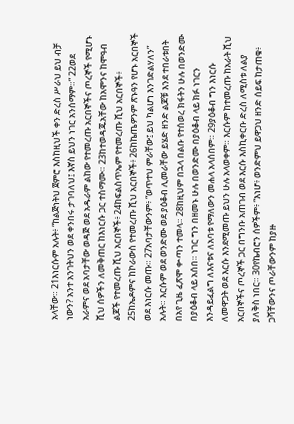አላቸው። 21እነርሱም አሉት፥ “ከልጅነትህ ጀምሮ እስከዚህች ቀን ድረስ ሥራህ ይህ ብቻ ነውን? አንተ አንገትህን ወደ ቀንበሩ ታገባለህ፤ እኛስ ይህን ነገር አንሰማም።” 22ወደ አራምና ወደ አባታቸው ወዳጅ ወደ አዱራም ልከው የተመረጡ አርበኞችና ጦረኞች የሚሆኑ ሺህ ሰዎችን ለመቅጠር ከእነርሱ ጋር ተስማሙ። 23ከተወዳጁአቸው ከአሞንና ከሞዓብ ልጆች የተመረጡ ሺህ አርበኞች፥ 24ከፍልስጥኤም የተመረጡ ሺህ አርበኞች፥ 25ከኤዶምና ከኮራውስ የተመረጡ ሺህ አርበኞች፥ 26ከኬጤዎንም ጽኑዓን የሆኑ አርበኞች ወደ እነርሱ መጡ። 27አባታቸውንም፥ “ወጥተህ ምራቸው፤ ይህ ካልሆነ እንገድልሃለን” አሉት። እርሱም ወደ ወንድሙ ወደ ያዕቆብ ሊመራቸው ይሄድ ዘንድ ልጆቹ እንደ ተበራቱበት በአየ ጊዜ ፈጽሞ ቍጣን ተመላ። 28ከዚህም በኋላ በልቡ የተሰወረ ክፋትን ሁሉ በወንድሙ በያዕቆብ ላይ አሰበ። ነገር ግን በዘመኑ ሁሉ በወንድሙ በያዕቆብ ላይ ክፉ ነገርን እንዳይፈልግ ለእናቱና ለአባቱ የማለውን መሐላ አላሰበም። 29ያዕቆብ ግን እነርሱ ለመዋጋት ወደ እርሱ እንደሚመጡ ይህን ሁሉ አላወቀም። እርሱም ከተመረጡ ከአራት ሺህ አርበኞችና ጦረኞች ጋር በግንቡ አጠገብ ወደ እርሱ እስኪቀርቡ ድረስ ለሚስቱ ለልያ ያለቅስ ነበር። 30የኬብሮን ሰዎችም፥ “እነሆ፥ ወንድምህ ይዋጋህ ዘንድ ሰይፍ ከታጠቁ፥ ጋሻቸውንና ጦራቸውንም ከያዙ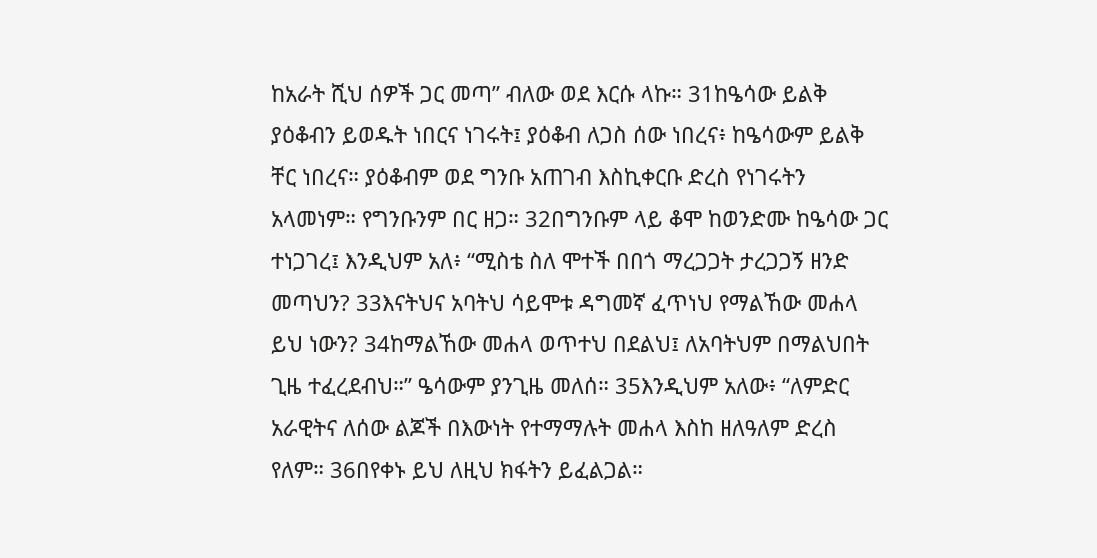ከአራት ሺህ ሰዎች ጋር መጣ” ብለው ወደ እርሱ ላኩ። 31ከዔሳው ይልቅ ያዕቆብን ይወዱት ነበርና ነገሩት፤ ያዕቆብ ለጋስ ሰው ነበረና፥ ከዔሳውም ይልቅ ቸር ነበረና። ያዕቆብም ወደ ግንቡ አጠገብ እስኪቀርቡ ድረስ የነገሩትን አላመነም። የግንቡንም በር ዘጋ። 32በግንቡም ላይ ቆሞ ከወንድሙ ከዔሳው ጋር ተነጋገረ፤ እንዲህም አለ፥ “ሚስቴ ስለ ሞተች በበጎ ማረጋጋት ታረጋጋኝ ዘንድ መጣህን? 33እናትህና አባትህ ሳይሞቱ ዳግመኛ ፈጥነህ የማልኸው መሐላ ይህ ነውን? 34ከማልኸው መሐላ ወጥተህ በደልህ፤ ለአባትህም በማልህበት ጊዜ ተፈረደብህ።” ዔሳውም ያንጊዜ መለሰ። 35እንዲህም አለው፥ “ለምድር አራዊትና ለሰው ልጆች በእውነት የተማማሉት መሐላ እስከ ዘለዓለም ድረስ የለም። 36በየቀኑ ይህ ለዚህ ክፋትን ይፈልጋል።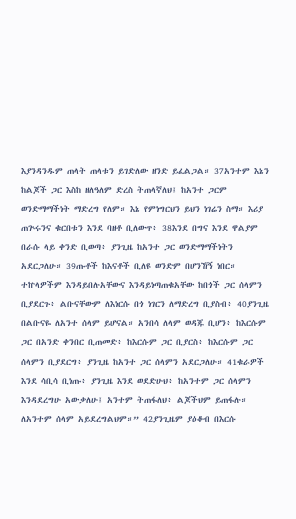እያንዳንዱም ጠላት ጠላቱን ይገድለው ዘንድ ይፈልጋል። 37አንተም እኔን ከልጆች ጋር እስከ ዘለዓለም ድረስ ትጠላኛለህ፤ ከአንተ ጋርም ወንድማማችነት ማድረግ የለም። እኔ የምነግርህን ይህን ነገሬን ስማ። እሪያ ጠጕሩንና ቁርበቱን እንደ ባዘቶ ቢለውጥ፥ 38እንደ በግና እንደ ዋልያም በራሱ ላይ ቀንድ ቢወጣ፥ ያንጊዜ ከአንተ ጋር ወንድማማችነትን አደርጋለሁ። 39ጡቶች ከእናቶች ቢለዩ ወንድም በሆንኸኝ ነበር። ተኵላዎችም እንዳይበሉአቸውና እንዳይነጣጠቁአቸው ከበጎች ጋር ሰላምን ቢያደርጉ፥ ልቡናቸውም ለእነርሱ በጎ ነገርን ለማድረግ ቢያስብ፥ 40ያንጊዜ በልቡናዬ ለአንተ ሰላም ይሆናል። አንበሳ ለላም ወዳጁ ቢሆን፥ ከእርሱም ጋር በአንድ ቀንበር ቢጠመድ፥ ከእርሱም ጋር ቢያርስ፥ ከእርሱም ጋር ሰላምን ቢያደርግ፥ ያንጊዜ ከአንተ ጋር ሰላምን አደርጋለሁ። 41ቁራዎች እንደ ሳቢሳ ቢነጡ፥ ያንጊዜ እንደ ወደድሁህ፥ ከአንተም ጋር ሰላምን እንዳደረግሁ አውቃለሁ፤ አንተም ትጠፋለህ፥ ልጆችህም ይጠፋሉ። ለአንተም ሰላም አይደረግልህም።” 42ያንጊዜም ያዕቆብ በእርሱ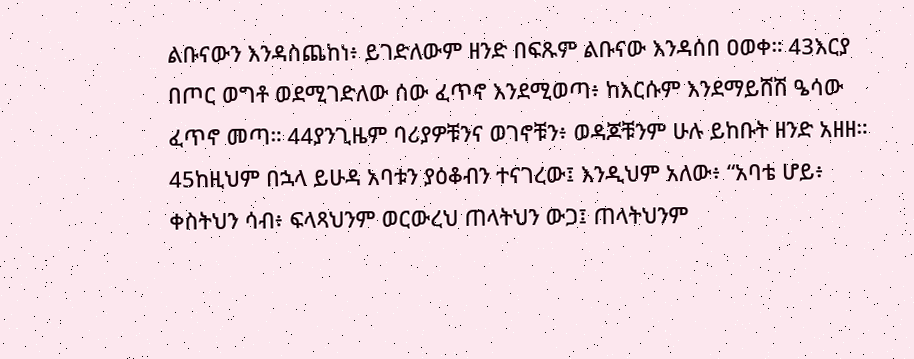ልቡናውን እንዳስጨከነ፥ ይገድለውም ዘንድ በፍጹም ልቡናው እንዳሰበ ዐወቀ። 43እርያ በጦር ወግቶ ወደሚገድለው ሰው ፈጥኖ እንደሚወጣ፥ ከእርሱም እንደማይሸሽ ዔሳው ፈጥኖ መጣ። 44ያንጊዜም ባሪያዎቹንና ወገኖቹን፥ ወዳጆቹንም ሁሉ ይከቡት ዘንድ አዘዘ። 45ከዚህም በኋላ ይሁዳ አባቱን ያዕቆብን ተናገረው፤ እንዲህም አለው፥ “አባቴ ሆይ፥ ቀስትህን ሳብ፥ ፍላጻህንም ወርውረህ ጠላትህን ውጋ፤ ጠላትህንም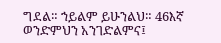ግደል። ኀይልም ይሁንልህ። 46እኛ ወንድምህን አንገድልምና፤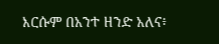እርሱም በአንተ ዘንድ አለና፥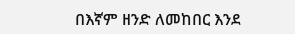በእኛም ዘንድ ለመከበር እንደ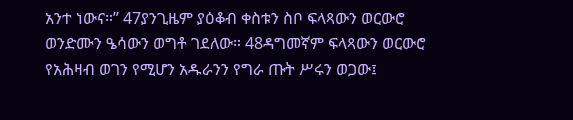አንተ ነውና።” 47ያንጊዜም ያዕቆብ ቀስቱን ስቦ ፍላጻውን ወርውሮ ወንድሙን ዔሳውን ወግቶ ገደለው። 48ዳግመኛም ፍላጻውን ወርውሮ የአሕዛብ ወገን የሚሆን አዱራንን የግራ ጡት ሥሩን ወጋው፤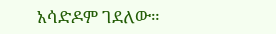አሳድዶም ገደለው።